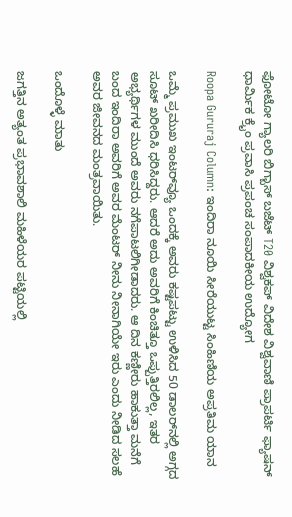ಫೋಟೋ ಗ್ಯಾಲರಿ ಬಿಗ್ಬಾಸ್ ಬಜೆಟ್ T20 ವಿಶ್ವಕಪ್ ವಿದೇಶ ವಿಶ್ವವಾಣಿ ಪ್ರಾಪರ್ಟಿ ಫ್ಯಾಷನ್ ಧಾರ್ಮಿಕ ಕ್ರೈಂ ಪ್ರವಾಸಿ ಪ್ರಪಂಚ ಸಂಪಾದಕೀಯ ಉದ್ಯೋಗ

Roopa Gururaj Column: ಇಂದಿರಾ ನೂಯಿ ಸೀರೆಯುಟ್ಟ ಸಿಂಹಿಣಿಯ ಅಪ್ರತಿಮ ಯಾನ

ಒಮ್ಮೆ ಪ್ರಮುಖ ಇಂಟರ್‌ವ್ಯೂ ಒಂದಕ್ಕೆ ಅವರು ಕಷ್ಟಪಟ್ಟು ಉಳಿಸಿದ 50 ಡಾಲರ್‌ನಲ್ಲಿ ಅಗ್ಗದ ಸೂಟ್ ಖರೀದಿಸಿ ಧರಿಸಿದ್ದರು. ಆದರೆ ಅದು ಅವರಿಗೆ ಕಿಂಚಿತ್ತೂ ಒಪ್ಪುತ್ತಿರಲಿಲ್ಲ, ಇತರ ಅಭ್ಯರ್ಥಿಗಳ ಮುಂದೆ ಅವರು ನಗೆಪಾಟಲಿಗೀಡಾದರು. ಆ ದಿನ ಕಣ್ಣೀರು ಹಾಕುತ್ತಾ ಮನೆಗೆ ಬಂದ ಇಂದಿರಾ ಅವರಿಗೆ ಅವರ ಮೆಂಟರ್ ನೀನು ನೀನಾಗಿಯೇ ಇರು ಎಂದು ನೀಡಿದ ಸಲಹೆ ಅವರ ಜೀವನದ ಮಂತ್ರವಾಯಿತು.

ಒಂದೊಳ್ಳೆ ಮಾತು

ಜಗತ್ತಿನ ಅತ್ಯಂತ ಪ್ರಭಾವಶಾಲಿ ಮಹಿಳೆಯರ ಪಟ್ಟಿಯಲ್ಲಿ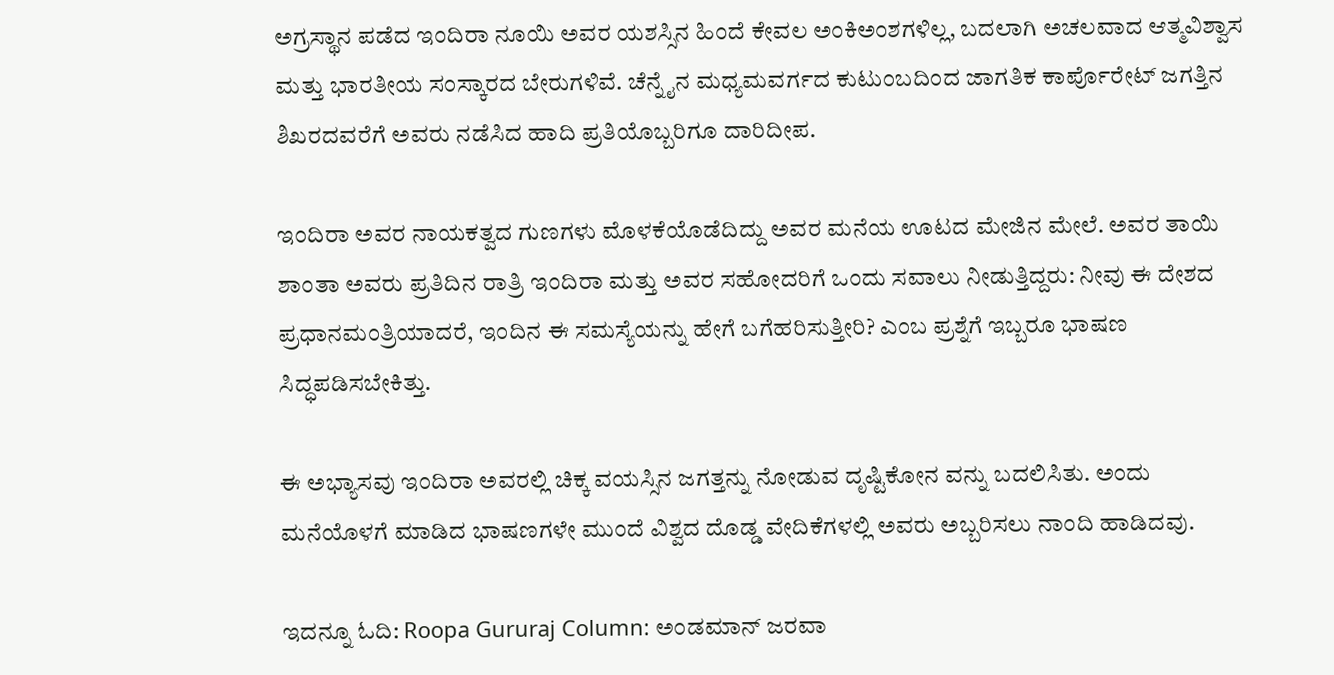ಅಗ್ರಸ್ಥಾನ ಪಡೆದ ಇಂದಿರಾ ನೂಯಿ ಅವರ ಯಶಸ್ಸಿನ ಹಿಂದೆ ಕೇವಲ ಅಂಕಿಅಂಶಗಳಿಲ್ಲ, ಬದಲಾಗಿ ಅಚಲವಾದ ಆತ್ಮವಿಶ್ವಾಸ ಮತ್ತು ಭಾರತೀಯ ಸಂಸ್ಕಾರದ ಬೇರುಗಳಿವೆ. ಚೆನ್ನೈನ ಮಧ್ಯಮವರ್ಗದ ಕುಟುಂಬದಿಂದ ಜಾಗತಿಕ ಕಾರ್ಪೊರೇಟ್ ಜಗತ್ತಿನ ಶಿಖರದವರೆಗೆ ಅವರು ನಡೆಸಿದ ಹಾದಿ ಪ್ರತಿಯೊಬ್ಬರಿಗೂ ದಾರಿದೀಪ.

ಇಂದಿರಾ ಅವರ ನಾಯಕತ್ವದ ಗುಣಗಳು ಮೊಳಕೆಯೊಡೆದಿದ್ದು ಅವರ ಮನೆಯ ಊಟದ ಮೇಜಿನ ಮೇಲೆ. ಅವರ ತಾಯಿ ಶಾಂತಾ ಅವರು ಪ್ರತಿದಿನ ರಾತ್ರಿ ಇಂದಿರಾ ಮತ್ತು ಅವರ ಸಹೋದರಿಗೆ ಒಂದು ಸವಾಲು ನೀಡುತ್ತಿದ್ದರು: ನೀವು ಈ ದೇಶದ ಪ್ರಧಾನಮಂತ್ರಿಯಾದರೆ, ಇಂದಿನ ಈ ಸಮಸ್ಯೆಯನ್ನು ಹೇಗೆ ಬಗೆಹರಿಸುತ್ತೀರಿ? ಎಂಬ ಪ್ರಶ್ನೆಗೆ ಇಬ್ಬರೂ ಭಾಷಣ ಸಿದ್ಧಪಡಿಸಬೇಕಿತ್ತು.

ಈ ಅಭ್ಯಾಸವು ಇಂದಿರಾ ಅವರಲ್ಲಿ ಚಿಕ್ಕ ವಯಸ್ಸಿನ ಜಗತ್ತನ್ನು ನೋಡುವ ದೃಷ್ಟಿಕೋನ ವನ್ನು ಬದಲಿಸಿತು. ಅಂದು ಮನೆಯೊಳಗೆ ಮಾಡಿದ ಭಾಷಣಗಳೇ ಮುಂದೆ ವಿಶ್ವದ ದೊಡ್ಡ ವೇದಿಕೆಗಳಲ್ಲಿ ಅವರು ಅಬ್ಬರಿಸಲು ನಾಂದಿ ಹಾಡಿದವು.

ಇದನ್ನೂ ಓದಿ: Roopa Gururaj Column: ಅಂಡಮಾನ್‌ ಜರವಾ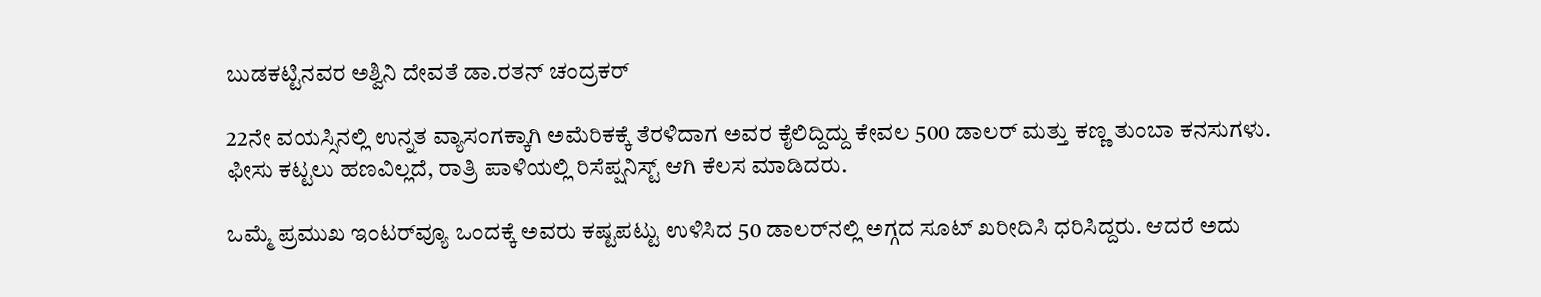ಬುಡಕಟ್ಟಿನವರ ಅಶ್ವಿನಿ ದೇವತೆ ಡಾ.ರತನ್‌ ಚಂದ್ರಕರ್

22ನೇ ವಯಸ್ಸಿನಲ್ಲಿ ಉನ್ನತ ವ್ಯಾಸಂಗಕ್ಕಾಗಿ ಅಮೆರಿಕಕ್ಕೆ ತೆರಳಿದಾಗ ಅವರ ಕೈಲಿದ್ದಿದ್ದು ಕೇವಲ 500 ಡಾಲರ್ ಮತ್ತು ಕಣ್ಣ ತುಂಬಾ ಕನಸುಗಳು. ಫೀಸು ಕಟ್ಟಲು ಹಣವಿಲ್ಲದೆ, ರಾತ್ರಿ ಪಾಳಿಯಲ್ಲಿ ರಿಸೆಪ್ಷನಿಸ್ಟ್ ಆಗಿ ಕೆಲಸ ಮಾಡಿದರು.

ಒಮ್ಮೆ ಪ್ರಮುಖ ಇಂಟರ್‌ವ್ಯೂ ಒಂದಕ್ಕೆ ಅವರು ಕಷ್ಟಪಟ್ಟು ಉಳಿಸಿದ 50 ಡಾಲರ್‌ನಲ್ಲಿ ಅಗ್ಗದ ಸೂಟ್ ಖರೀದಿಸಿ ಧರಿಸಿದ್ದರು. ಆದರೆ ಅದು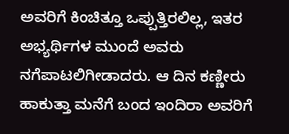ಅವರಿಗೆ ಕಿಂಚಿತ್ತೂ ಒಪ್ಪುತ್ತಿರಲಿಲ್ಲ, ಇತರ ಅಭ್ಯರ್ಥಿಗಳ ಮುಂದೆ ಅವರು ನಗೆಪಾಟಲಿಗೀಡಾದರು. ಆ ದಿನ ಕಣ್ಣೀರು ಹಾಕುತ್ತಾ ಮನೆಗೆ ಬಂದ ಇಂದಿರಾ ಅವರಿಗೆ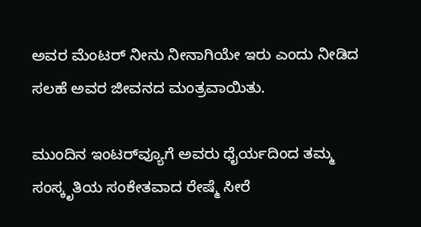ಅವರ ಮೆಂಟರ್ ನೀನು ನೀನಾಗಿಯೇ ಇರು ಎಂದು ನೀಡಿದ ಸಲಹೆ ಅವರ ಜೀವನದ ಮಂತ್ರವಾಯಿತು.

ಮುಂದಿನ ಇಂಟರ್‌ವ್ಯೂಗೆ ಅವರು ಧೈರ್ಯದಿಂದ ತಮ್ಮ ಸಂಸ್ಕೃತಿಯ ಸಂಕೇತವಾದ ರೇಷ್ಮೆ ಸೀರೆ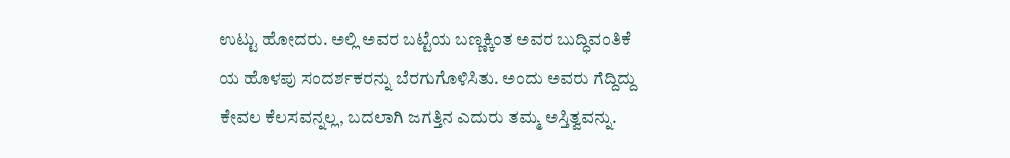ಉಟ್ಟು ಹೋದರು. ಅಲ್ಲಿ ಅವರ ಬಟ್ಟೆಯ ಬಣ್ಣಕ್ಕಿಂತ ಅವರ ಬುದ್ಧಿವಂತಿಕೆ ಯ ಹೊಳಪು ಸಂದರ್ಶಕರನ್ನು ಬೆರಗುಗೊಳಿಸಿತು. ಅಂದು ಅವರು ಗೆದ್ದಿದ್ದು ಕೇವಲ ಕೆಲಸವನ್ನಲ್ಲ, ಬದಲಾಗಿ ಜಗತ್ತಿನ ಎದುರು ತಮ್ಮ ಅಸ್ತಿತ್ವವನ್ನು.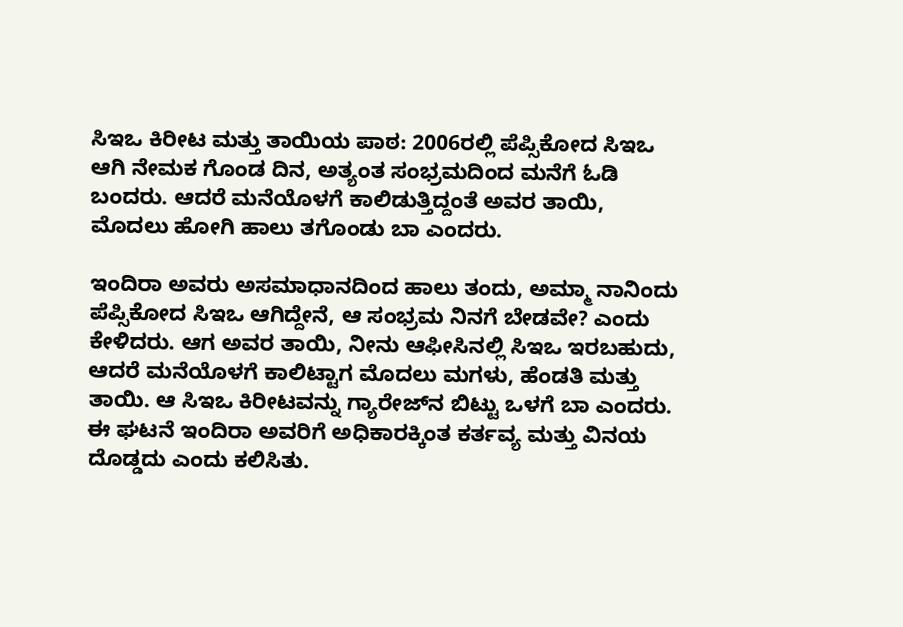ಸಿಇಒ ಕಿರೀಟ ಮತ್ತು ತಾಯಿಯ ಪಾಠ: 2006ರಲ್ಲಿ ಪೆಪ್ಸಿಕೋದ ಸಿಇಒ ಆಗಿ ನೇಮಕ ಗೊಂಡ ದಿನ, ಅತ್ಯಂತ ಸಂಭ್ರಮದಿಂದ ಮನೆಗೆ ಓಡಿ ಬಂದರು. ಆದರೆ ಮನೆಯೊಳಗೆ ಕಾಲಿಡುತ್ತಿದ್ದಂತೆ ಅವರ ತಾಯಿ, ಮೊದಲು ಹೋಗಿ ಹಾಲು ತಗೊಂಡು ಬಾ ಎಂದರು.

ಇಂದಿರಾ ಅವರು ಅಸಮಾಧಾನದಿಂದ ಹಾಲು ತಂದು, ಅಮ್ಮಾ ನಾನಿಂದು ಪೆಪ್ಸಿಕೋದ ಸಿಇಒ ಆಗಿದ್ದೇನೆ, ಆ ಸಂಭ್ರಮ ನಿನಗೆ ಬೇಡವೇ? ಎಂದು ಕೇಳಿದರು. ಆಗ ಅವರ ತಾಯಿ, ನೀನು ಆಫೀಸಿನಲ್ಲಿ ಸಿಇಒ ಇರಬಹುದು, ಆದರೆ ಮನೆಯೊಳಗೆ ಕಾಲಿಟ್ಟಾಗ ಮೊದಲು ಮಗಳು, ಹೆಂಡತಿ ಮತ್ತು ತಾಯಿ. ಆ ಸಿಇಒ ಕಿರೀಟವನ್ನು ಗ್ಯಾರೇಜ್‌ನ ಬಿಟ್ಟು ಒಳಗೆ ಬಾ ಎಂದರು. ಈ ಘಟನೆ ಇಂದಿರಾ ಅವರಿಗೆ ಅಧಿಕಾರಕ್ಕಿಂತ ಕರ್ತವ್ಯ ಮತ್ತು ವಿನಯ ದೊಡ್ಡದು ಎಂದು ಕಲಿಸಿತು.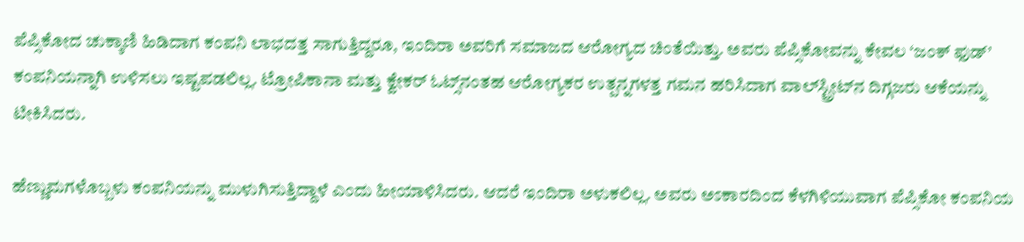ಪೆಪ್ಸಿಕೋದ ಚುಕ್ಕಾಣಿ ಹಿಡಿದಾಗ ಕಂಪನಿ ಲಾಭದತ್ತ ಸಾಗುತ್ತಿದ್ದರೂ, ಇಂದಿರಾ ಅವರಿಗೆ ಸಮಾಜದ ಆರೋಗ್ಯದ ಚಿಂತೆಯಿತ್ತು. ಅವರು ಪೆಪ್ಸಿಕೋವನ್ನು ಕೇವಲ ‘ಜಂಕ್ ಫುಡ್’ ಕಂಪನಿಯನ್ನಾಗಿ ಉಳಿಸಲು ಇಷ್ಟಪಡಲಿಲ್ಲ. ಟ್ರೋಪಿಕಾನಾ ಮತ್ತು ಕ್ವೇಕರ್ ಓಟ್ಸ್‌ನಂತಹ ಆರೋಗ್ಯಕರ ಉತ್ಪನ್ನಗಳತ್ತ ಗಮನ ಹರಿಸಿದಾಗ ವಾಲ್‌ಸ್ಟ್ರೀಟ್‌ನ ದಿಗ್ಗಜರು ಆಕೆಯನ್ನು ಟೀಕಿಸಿದರು.

ಹೆಣ್ಣುಮಗಳೊಬ್ಬಳು ಕಂಪನಿಯನ್ನು ಮುಳುಗಿಸುತ್ತಿದ್ದಾಳೆ ಎಂದು ಹೀಯಾಳಿಸಿದರು. ಆದರೆ ಇಂದಿರಾ ಅಳುಕಲಿಲ್ಲ. ಅವರು ಅಽಕಾರದಿಂದ ಕೆಳಗಿಳಿಯುವಾಗ ಪೆಪ್ಸಿಕೋ ಕಂಪನಿಯ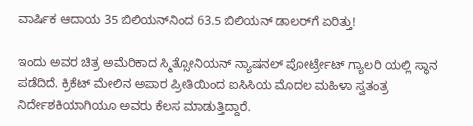ವಾರ್ಷಿಕ ಆದಾಯ 35 ಬಿಲಿಯನ್‌ನಿಂದ 63.5 ಬಿಲಿಯನ್ ಡಾಲರ್‌ಗೆ ಏರಿತ್ತು!

ಇಂದು ಅವರ ಚಿತ್ರ ಅಮೆರಿಕಾದ ಸ್ಮಿತ್ಸೋನಿಯನ್ ನ್ಯಾಷನಲ್ ಪೋರ್ಟ್ರೇಟ್ ಗ್ಯಾಲರಿ ಯಲ್ಲಿ ಸ್ಥಾನ ಪಡೆದಿದೆ. ಕ್ರಿಕೆಟ್ ಮೇಲಿನ ಅಪಾರ ಪ್ರೀತಿಯಿಂದ ಐಸಿಸಿಯ ಮೊದಲ ಮಹಿಳಾ ಸ್ವತಂತ್ರ ನಿರ್ದೇಶಕಿಯಾಗಿಯೂ ಅವರು ಕೆಲಸ ಮಾಡುತ್ತಿದ್ದಾರೆ.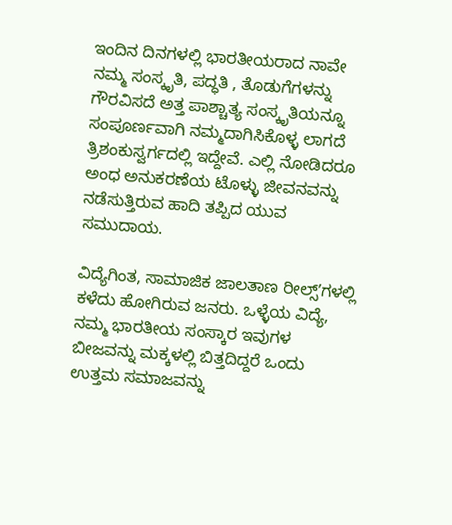ಇಂದಿನ ದಿನಗಳಲ್ಲಿ ಭಾರತೀಯರಾದ ನಾವೇ ನಮ್ಮ ಸಂಸ್ಕೃತಿ, ಪದ್ಧತಿ , ತೊಡುಗೆಗಳನ್ನು ಗೌರವಿಸದೆ ಅತ್ತ ಪಾಶ್ಚಾತ್ಯ ಸಂಸ್ಕೃತಿಯನ್ನೂ ಸಂಪೂರ್ಣವಾಗಿ ನಮ್ಮದಾಗಿಸಿಕೊಳ್ಳ ಲಾಗದೆ ತ್ರಿಶಂಕುಸ್ವರ್ಗದಲ್ಲಿ ಇದ್ದೇವೆ. ಎಲ್ಲಿ ನೋಡಿದರೂ ಅಂಧ ಅನುಕರಣೆಯ ಟೊಳ್ಳು ಜೀವನವನ್ನು ನಡೆಸುತ್ತಿರುವ ಹಾದಿ ತಪ್ಪಿದ ಯುವ ಸಮುದಾಯ.

ವಿದ್ಯೆಗಿಂತ, ಸಾಮಾಜಿಕ ಜಾಲತಾಣ ರೀಲ್ಸ್‌ʼಗಳಲ್ಲಿ ಕಳೆದು ಹೋಗಿರುವ ಜನರು. ಒಳ್ಳೆಯ ವಿದ್ಯೆ, ನಮ್ಮ ಭಾರತೀಯ ಸಂಸ್ಕಾರ ಇವುಗಳ ಬೀಜವನ್ನು ಮಕ್ಕಳಲ್ಲಿ ಬಿತ್ತದಿದ್ದರೆ ಒಂದು ಉತ್ತಮ ಸಮಾಜವನ್ನು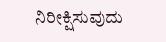ನಿರೀಕ್ಷಿಸುವುದು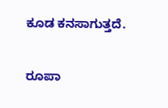ಕೂಡ ಕನಸಾಗುತ್ತದೆ.

ರೂಪಾ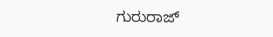ಗುರುರಾಜ್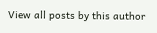View all posts by this author